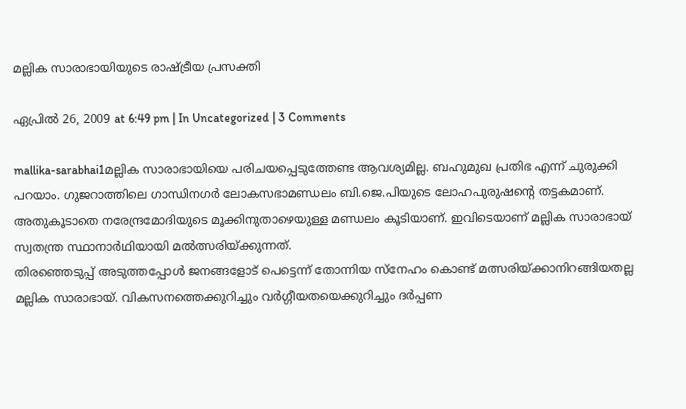മല്ലിക സാരാഭായിയുടെ രാഷ്ട്രീയ പ്രസക്തി

ഏപ്രില്‍ 26, 2009 at 6:49 pm | In Uncategorized | 3 Comments

mallika-sarabhai1മല്ലിക സാരാഭായിയെ പരിചയപ്പെടുത്തേണ്ട ആവശ്യമില്ല. ബഹുമുഖ പ്രതിഭ എന്ന് ചുരുക്കി പറയാം. ഗുജറാത്തിലെ ഗാന്ധിനഗര്‍ ലോകസഭാമണ്ഡലം ബി.ജെ.പിയുടെ ലോഹപുരുഷന്റെ തട്ടകമാണ്‌. അതുകൂടാതെ നരേന്ദ്രമോദിയുടെ മൂക്കിനുതാഴെയുള്ള മണ്ഡലം കൂടിയാണ്‌. ഇവിടെയാണ്‌ മല്ലിക സാരാഭായ്‌ സ്വതന്ത്ര സ്ഥാനാര്‍ഥിയായി മല്‍ത്സരിയ്ക്കുന്നത്‌.
തിരഞ്ഞെടുപ്പ്‌ അടുത്തപ്പോള്‍ ജനങ്ങളോട്‌ പെട്ടെന്ന് തോന്നിയ സ്നേഹം കൊണ്ട്‌ മത്സരിയ്ക്കാനിറങ്ങിയതല്ല മല്ലിക സാരാഭായ്‌. വികസനത്തെക്കുറിച്ചും വര്‍ഗ്ഗീയതയെക്കുറിച്ചും ദര്‍പ്പണ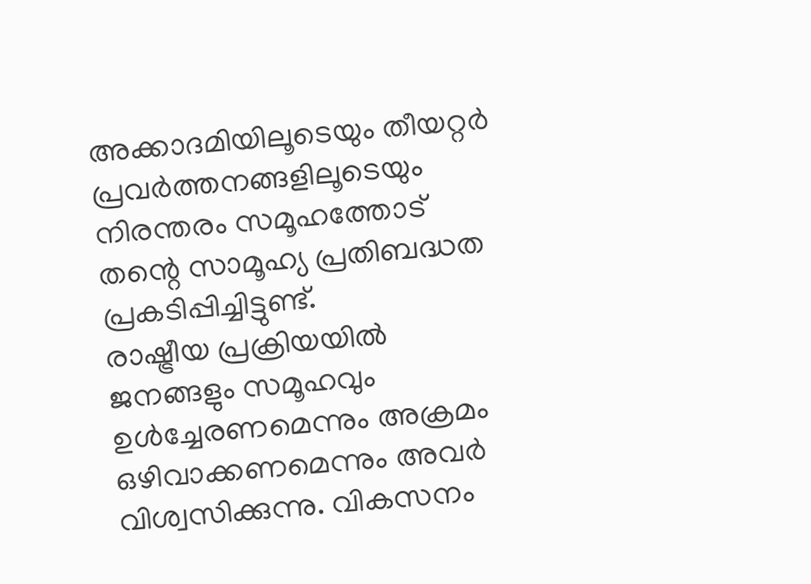അക്കാദമിയിലൂടെയും തീയറ്റര്‍ പ്രവര്‍ത്തനങ്ങളിലൂടെയും നിരന്തരം സമൂഹത്തോട്‌ തന്റെ സാമൂഹ്യ പ്രതിബദ്ധത പ്രകടിപ്പിച്ചിട്ടുണ്ട്‌.
രാഷ്ട്രീയ പ്രക്രിയയില്‍ ജനങ്ങളും സമൂഹവും ഉള്‍ച്ചേരണമെന്നും അക്രമം ഒഴിവാക്കണമെന്നും അവര്‍ വിശ്വസിക്കുന്നു. വികസനം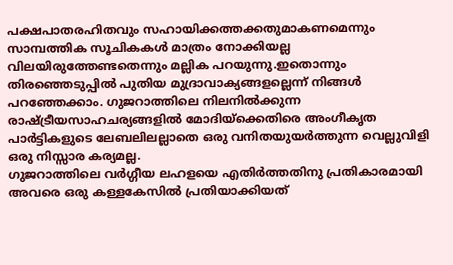പക്ഷപാതരഹിതവും സഹായിക്കത്തക്കതുമാകണമെന്നും സാമ്പത്തിക സൂചികകള്‍ മാത്രം നോക്കിയല്ല വിലയിരുത്തേണ്ടതെന്നും മല്ലിക പറയുന്നു.ഇതൊന്നും തിരഞ്ഞെടുപ്പില്‍ പുതിയ മുദ്രാവാക്യങ്ങളല്ലെന്ന് നിങ്ങള്‍ പറഞ്ഞേക്കാം. ഗുജറാത്തിലെ നിലനില്‍ക്കുന്ന രാഷ്ട്രീയസാഹചര്യങ്ങളില്‍ മോദിയ്ക്കെതിരെ അംഗീകൃത പാര്‍ട്ടികളുടെ ലേബലിലല്ലാതെ ഒരു വനിതയുയര്‍ത്തുന്ന വെല്ലുവിളി ഒരു നിസ്സാര കര്യമല്ല.
ഗുജറാത്തിലെ വര്‍ഗ്ഗീയ ലഹളയെ എതിര്‍ത്തതിനു പ്രതികാരമായി അവരെ ഒരു കള്ളകേസില്‍ പ്രതിയാക്കിയത്‌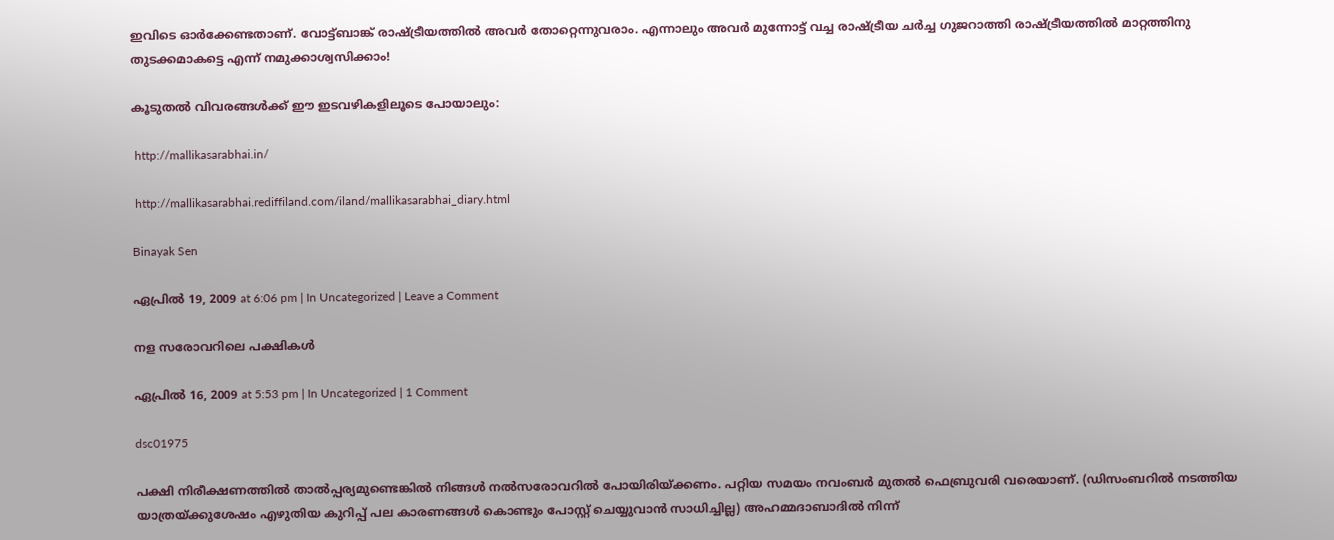ഇവിടെ ഓര്‍ക്കേണ്ടതാണ്‌. വോട്ട്ബാങ്ക്‌ രാഷ്ട്രീയത്തില്‍ അവര്‍ തോറ്റെന്നുവരാം. എന്നാലും അവര്‍ മുന്നോട്ട്‌ വച്ച രാഷ്ട്രീയ ചര്‍ച്ച ഗുജറാത്തി രാഷ്ട്രീയത്തില്‍ മാറ്റത്തിനു തുടക്കമാകട്ടെ എന്ന് നമുക്കാശ്വസിക്കാം!

കൂടുതല്‍ വിവരങ്ങള്‍ക്ക്‌ ഈ ഇടവഴികളിലൂടെ പോയാലും:

 http://mallikasarabhai.in/

 http://mallikasarabhai.rediffiland.com/iland/mallikasarabhai_diary.html

Binayak Sen

ഏപ്രില്‍ 19, 2009 at 6:06 pm | In Uncategorized | Leave a Comment

നള സരോവറിലെ പക്ഷികള്‍

ഏപ്രില്‍ 16, 2009 at 5:53 pm | In Uncategorized | 1 Comment

dsc01975

പക്ഷി നിരീക്ഷണത്തില്‍ താല്‍പ്പര്യമുണ്ടെങ്കില്‍ നിങ്ങള്‍ നല്‍സരോവറില്‍ പോയിരിയ്ക്കണം. പറ്റിയ സമയം നവംബര്‍ മുതല്‍ ഫെബ്രുവരി വരെയാണ്‌. (ഡിസംബറില്‍ നടത്തിയ യാത്രയ്ക്കുശേഷം എഴുതിയ കുറിപ്പ്‌ പല കാരണങ്ങള്‍ കൊണ്ടും പോസ്റ്റ്‌ ചെയ്യുവാന്‍ സാധിച്ചില്ല) അഹമ്മദാബാദില്‍ നിന്ന്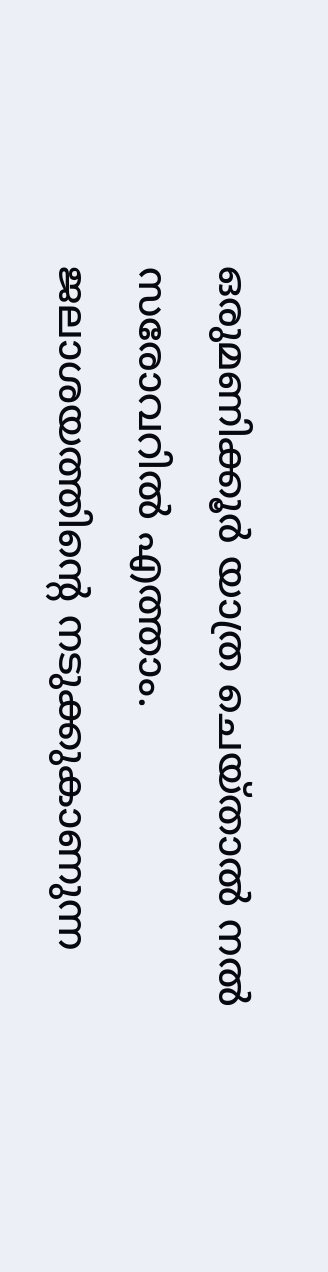ഒരുമണിക്കൂര്‍ യാത്ര ചെയ്താല്‍ നല്‍ സരോവറില്‍ എത്താം. ജലാശയത്തിന്റെ നടുക്കുകാണുന്ന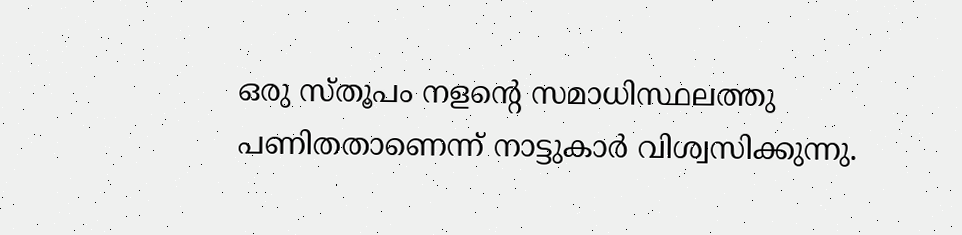ഒരു സ്‌തൂപം നളന്റെ സമാധിസ്ഥലത്തു പണിതതാണെന്ന് നാട്ടുകാര്‍ വിശ്വസിക്കുന്നു.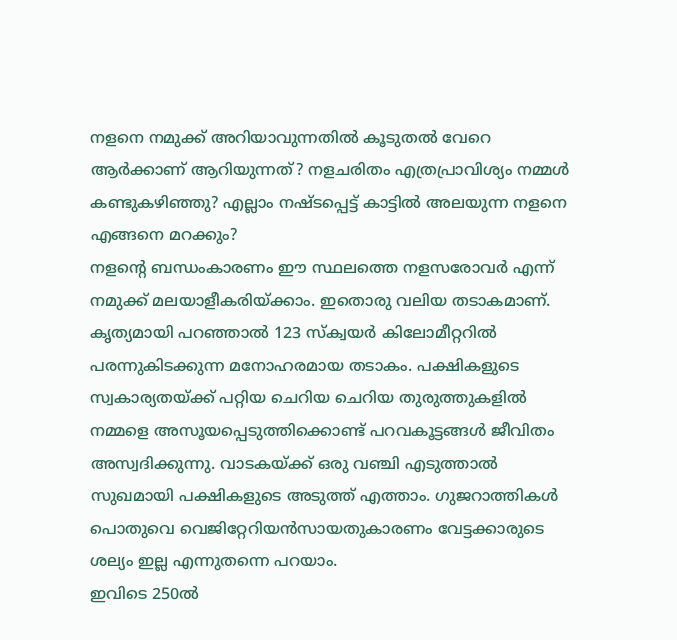നളനെ നമുക്ക്‌ അറിയാവുന്നതില്‍ കൂടുതല്‍ വേറെ ആര്‍ക്കാണ്‌ ആറിയുന്നത്‌? നളചരിതം എത്രപ്രാവിശ്യം നമ്മള്‍ കണ്ടുകഴിഞ്ഞു? എല്ലാം നഷ്ടപ്പെട്ട്‌ കാട്ടില്‍ അലയുന്ന നളനെ എങ്ങനെ മറക്കും?
നളന്റെ ബന്ധംകാരണം ഈ സ്ഥലത്തെ നളസരോവര്‍ എന്ന് നമുക്ക്‌ മലയാളീകരിയ്ക്കാം. ഇതൊരു വലിയ തടാകമാണ്‌. കൃത്യമായി പറഞ്ഞാല്‍ 123 സ്ക്വയര്‍ കിലോമീറ്ററില്‍ പരന്നുകിടക്കുന്ന മനോഹരമായ തടാകം. പക്ഷികളുടെ സ്വകാര്യതയ്ക്ക്‌ പറ്റിയ ചെറിയ ചെറിയ തുരുത്തുകളില്‍ നമ്മളെ അസൂയപ്പെടുത്തിക്കൊണ്ട്‌ പറവകൂട്ടങ്ങള്‍ ജീവിതം അസ്വദിക്കുന്നു. വാടകയ്ക്ക്‌ ഒരു വഞ്ചി എടുത്താല്‍ സുഖമായി പക്ഷികളുടെ അടുത്ത്‌ എത്താം. ഗുജറാത്തികള്‍ പൊതുവെ വെജിറ്റേറിയന്‍സായതുകാരണം വേട്ടക്കാരുടെ ശല്യം ഇല്ല എന്നുതന്നെ പറയാം.
ഇവിടെ 250ല്‍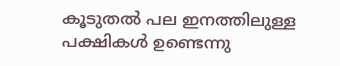കൂടുതല്‍ പല ഇനത്തിലുള്ള പക്ഷികള്‍ ഉണ്ടെന്നു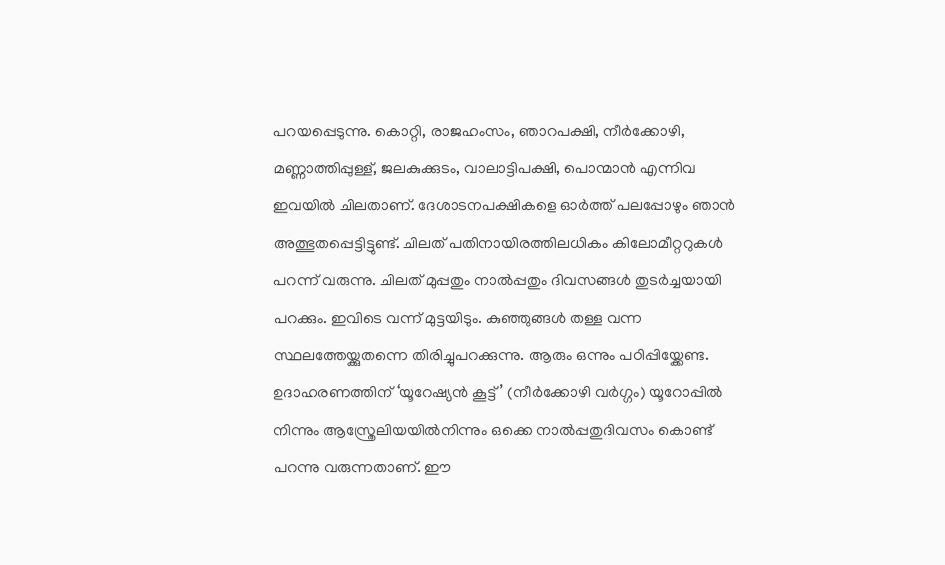പറയപ്പെടുന്നു. കൊറ്റി, രാജഹംസം, ഞാറപക്ഷി, നീര്‍ക്കോഴി, മണ്ണാത്തിപ്പുള്ള്‌, ജലകുക്കുടം, വാലാട്ടിപക്ഷി, പൊന്മാന്‍ എന്നിവ ഇവയില്‍ ചിലതാണ്‌. ദേശാടനപക്ഷികളെ ഓര്‍ത്ത്‌ പലപ്പോഴും ഞാന്‍ അത്ഭുതപ്പെട്ടിട്ടുണ്ട്‌. ചിലത്‌ പതിനായിരത്തിലധികം കിലോമീറ്ററുകള്‍ പറന്ന് വരുന്നു. ചിലത്‌ മുപ്പതും നാല്‍പ്പതും ദിവസങ്ങള്‍ തുടര്‍ച്ചയായി പറക്കും. ഇവിടെ വന്ന് മുട്ടയിടും. കുഞ്ഞുങ്ങള്‍ തള്ള വന്ന സ്ഥലത്തേയ്ക്കുതന്നെ തിരിച്ചുപറക്കുന്നു. ആരും ഒന്നും പഠിപ്പിയ്ക്കേണ്ട. ഉദാഹരണത്തിന്‌ ‘യൂറേഷ്യന്‍ കൂട്ട്‌’ (നീര്‍ക്കോഴി വര്‍ഗ്ഗം) യൂറോപ്പില്‍ നിന്നും ആസ്ത്രേലിയയില്‍നിന്നും ഒക്കെ നാല്‍പ്പതുദിവസം കൊണ്ട്‌ പറന്നു വരുന്നതാണ്‌. ഈ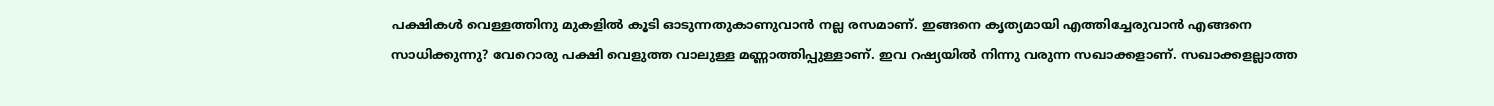പക്ഷികള്‍ വെള്ളത്തിനു മുകളില്‍ കൂടി ഓടുന്നതുകാണുവാന്‍ നല്ല രസമാണ്‌. ഇങ്ങനെ കൃത്യമായി എത്തിച്ചേരുവാന്‍ എങ്ങനെ സാധിക്കുന്നു? വേറൊരു പക്ഷി വെളുത്ത വാലുള്ള മണ്ണാത്തിപ്പുള്ളാണ്‌. ഇവ റഷ്യയില്‍ നിന്നു വരുന്ന സഖാക്കളാണ്‌. സഖാക്കളല്ലാത്ത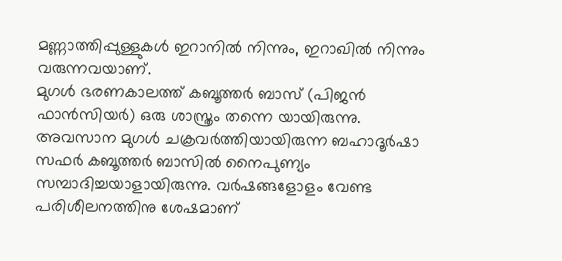മണ്ണാത്തിപ്പുള്ളുകള്‍ ഇറാനില്‍ നിന്നും, ഇറാഖില്‍ നിന്നും വരുന്നവയാണ്‌.
മുഗള്‍ ഭരണകാലത്ത്‌ കബൂത്തര്‍ ബാസ്‌ (പിജന്‍ ഫാന്‍സിയര്‍) ഒരു ശാസ്ത്രം തന്നെ യായിരുന്നു. അവസാന മുഗള്‍ ചക്രവര്‍ത്തിയായിരുന്ന ബഹാദൂര്‍ഷാ സഫര്‍ കബൂത്തര്‍ ബാസില്‍ നൈപുണ്യം സമ്പാദിച്ചയാളായിരുന്നു. വര്‍ഷങ്ങളോളം വേണ്ട പരിശീലനത്തിനു ശേഷമാണ്‌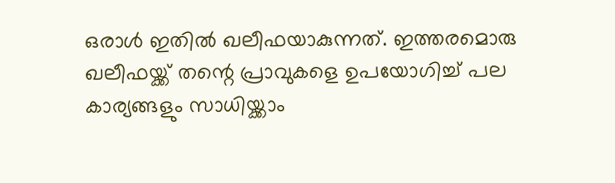ഒരാള്‍ ഇതില്‍ ഖലീഫയാകുന്നത്‌. ഇത്തരമൊരു ഖലീഫയ്ക്ക്‌ തന്റെ പ്രാവുകളെ ഉപയോഗിച്ച്‌ പല കാര്യങ്ങളും സാധിയ്ക്കാം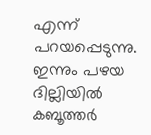എന്ന് പറയപ്പെടുന്നു. ഇന്നും പഴയ ദില്ലിയില്‍ കബൂത്തര്‍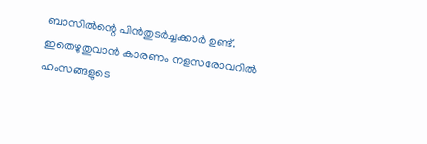ബാസില്‍ന്റെ പിന്‍തുടര്‍ച്ചക്കാര്‍ ഉണ്ട്‌. ഇതെഴുതുവാന്‍ കാരണം നളസരോവറില്‍ ഹംസങ്ങളുടെ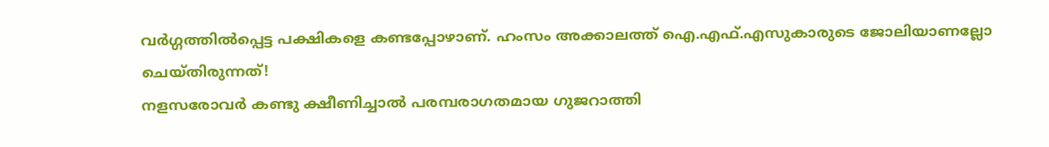വര്‍ഗ്ഗത്തില്‍പ്പെട്ട പക്ഷികളെ കണ്ടപ്പോഴാണ്‌. ഹംസം അക്കാലത്ത്‌ ഐ.എഫ്‌.എസുകാരുടെ ജോലിയാണല്ലോ ചെയ്തിരുന്നത്‌!
നളസരോവര്‍ കണ്ടു ക്ഷീണിച്ചാല്‍ പരമ്പരാഗതമായ ഗുജറാത്തി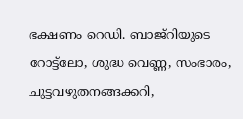ഭക്ഷണം റെഡി. ബാജ്‌റിയുടെ റോട്ട്‌ലോ, ശുദ്ധ വെണ്ണ, സംഭാരം, ചുട്ടവഴുതനങ്ങക്കറി,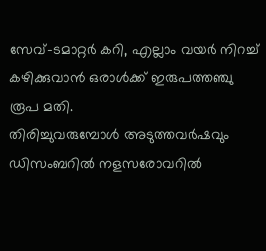സേവ്‌-ടമാറ്റര്‍ കറി, എല്ലാം വയര്‍ നിറച്ച്‌ കഴിക്കുവാന്‍ ഒരാള്‍ക്ക്‌ ഇരുപത്തഞ്ചു രൂപ മതി.
തിരിച്ചുവരുമ്പോള്‍ അടുത്തവര്‍ഷവും ഡിസംബറില്‍ നളസരോവറില്‍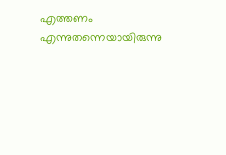എത്തണം എന്നുതന്നെയായിരുന്നു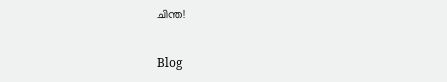ചിന്ത!

Blog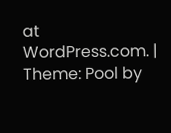at WordPress.com. | Theme: Pool by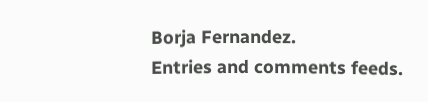Borja Fernandez.
Entries and comments feeds.